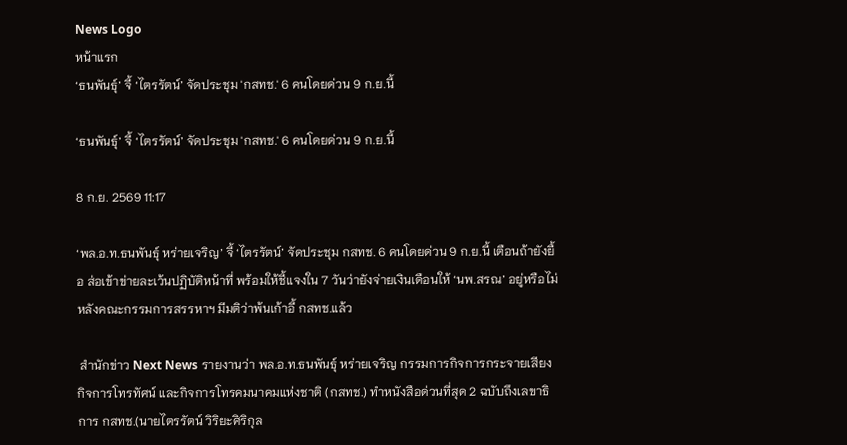News Logo
หน้าแรก
‘ธนพันธุ์’ จี้ ‘ไตรรัตน์’ จัดประชุม 'กสทช.' 6 คนโดยด่วน 9 ก.ย.นี้

‘ธนพันธุ์’ จี้ ‘ไตรรัตน์’ จัดประชุม 'กสทช.' 6 คนโดยด่วน 9 ก.ย.นี้

8 ก.ย. 2569 11:17

‘พล.อ.ท.ธนพันธุ์ หร่ายเจริญ’ จี้ ‘ไตรรัตน์’ จัดประชุม กสทช. 6 คนโดยด่วน 9 ก.ย.นี้ เตือนถ้ายังยื้อ ส่อเข้าข่ายละเว้นปฏิบัติหน้าที่ พร้อมให้ชี้แจงใน 7 วันว่ายังจ่ายเงินเดือนให้ ‘นพ.สรณ’ อยู่หรือไม่หลังคณะกรรมการสรรหาฯ มีมติว่าพ้นเก้าอี้ กสทช.แล้ว

 สำนักข่าว Next News รายงานว่า พล.อ.ท.ธนพันธุ์ หร่ายเจริญ กรรมการกิจการกระจายเสียง กิจการโทรทัศน์ และกิจการโทรคมนาคมแห่งชาติ (กสทช.) ทำหนังสือด่วนที่สุด 2 ฉบับถึงเลขาธิการ กสทช.(นายไตรรัตน์ วิริยะศิริกุล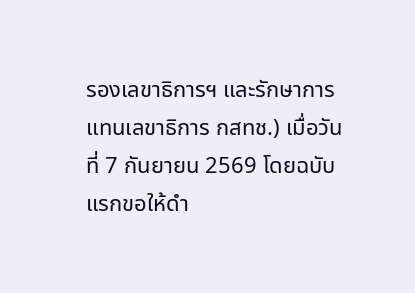รองเลขาธิการฯ และรักษาการแทนเลขาธิการ กสทช.) เมื่อวันที่ 7 กันยายน 2569 โดยฉบับแรกขอให้ดำ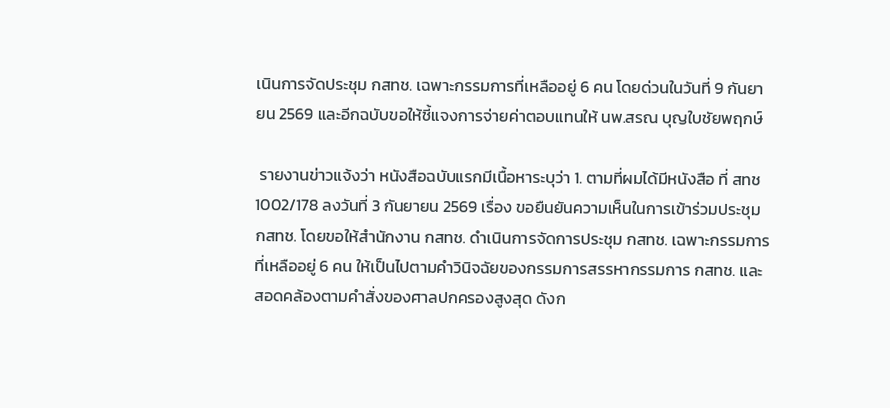เนินการจัดประชุม กสทช. เฉพาะกรรมการที่เหลืออยู่ 6 คน โดยด่วนในวันที่ 9 กันยายน 2569 และอีกฉบับขอให้ชี้แจงการจ่ายค่าตอบแทนให้ นพ.สรณ บุญใบชัยพฤกษ์

 รายงานข่าวแจ้งว่า หนังสือฉบับแรกมีเนื้อหาระบุว่า 1. ตามที่ผมได้มีหนังสือ ที่ สทช 1002/178 ลงวันที่ 3 กันยายน 2569 เรื่อง ขอยืนยันความเห็นในการเข้าร่วมประชุม กสทช. โดยขอให้สำนักงาน กสทช. ดำเนินการจัดการประชุม กสทช. เฉพาะกรรมการที่เหลืออยู่ 6 คน ให้เป็นไปตามคำวินิจฉัยของกรรมการสรรหากรรมการ กสทช. และสอดคล้องตามคำสั่งของศาลปกครองสูงสุด ดังก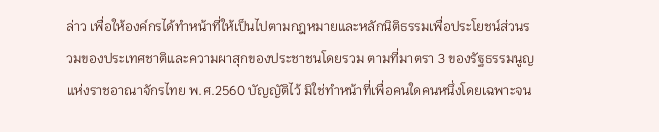ล่าว เพื่อให้องค์กรได้ทำหน้าที่ให้เป็นไปตามกฎหมายและหลักนิติธรรมเพื่อประโยชน์ส่วนรวมของประเทศชาติและความผาสุกของประชาชนโดยรวม ตามที่มาตรา 3 ของรัฐธรรมนูญแห่งราชอาณาจักรไทย พ.ศ.2560 บัญญัติไว้ มิใช่ทำหน้าที่เพื่อคนใดคนหนึ่งโดยเฉพาะจน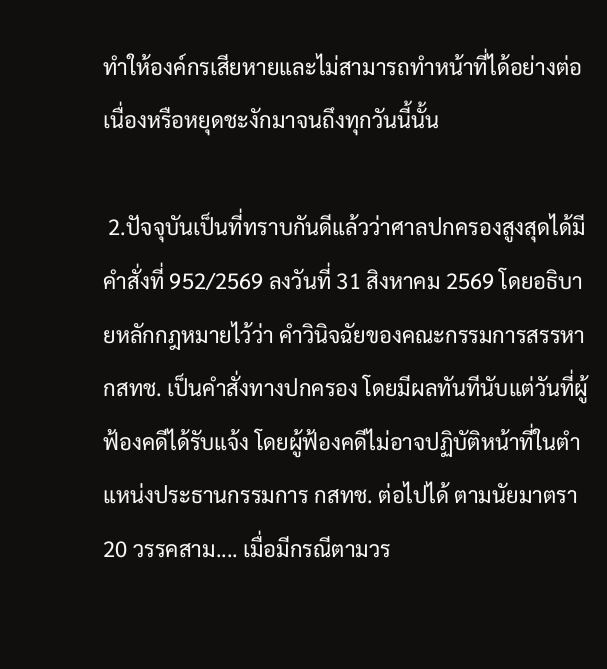ทำให้องค์กรเสียหายและไม่สามารถทำหน้าที่ได้อย่างต่อเนื่องหรือหยุดชะงักมาจนถึงทุกวันนี้นั้น

 2.ปัจจุบันเป็นที่ทราบกันดีแล้วว่าศาลปกครองสูงสุดได้มีคำสั่งที่ 952/2569 ลงวันที่ 31 สิงหาคม 2569 โดยอธิบายหลักกฎหมายไว้ว่า คำวินิจฉัยของคณะกรรมการสรรหา กสทช. เป็นคำสั่งทางปกครอง โดยมีผลทันทีนับแต่วันที่ผู้ฟ้องคดีได้รับแจ้ง โดยผู้ฟ้องคดีไม่อาจปฏิบัติหน้าที่ในตำแหน่งประธานกรรมการ กสทช. ต่อไปได้ ตามนัยมาตรา 20 วรรคสาม.... เมื่อมีกรณีตามวร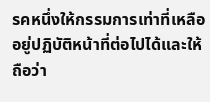รคหนึ่งให้กรรมการเท่าที่เหลืออยู่ปฏิบัติหน้าที่ต่อไปได้และให้ถือว่า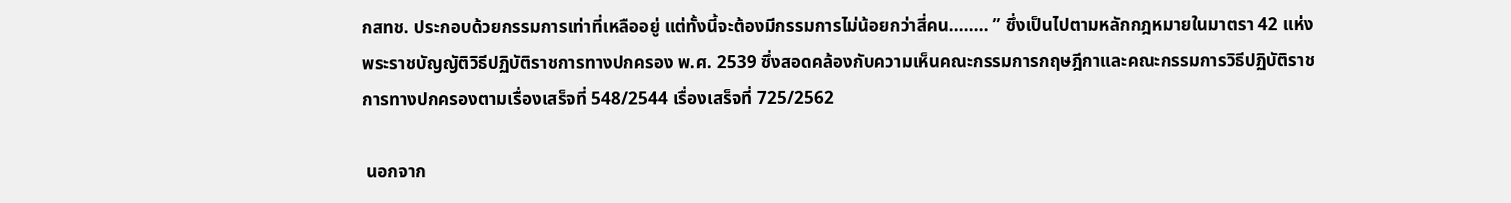กสทช. ประกอบด้วยกรรมการเท่าที่เหลืออยู่ แต่ทั้งนี้จะต้องมีกรรมการไม่น้อยกว่าสี่คน........ ” ซึ่งเป็นไปตามหลักกฎหมายในมาตรา 42 แห่งพระราชบัญญัติวิธีปฏิบัติราชการทางปกครอง พ.ศ. 2539 ซึ่งสอดคล้องกับความเห็นคณะกรรมการกฤษฎีกาและคณะกรรมการวิธีปฏิบัติราชการทางปกครองตามเรื่องเสร็จที่ 548/2544 เรื่องเสร็จที่ 725/2562

 นอกจาก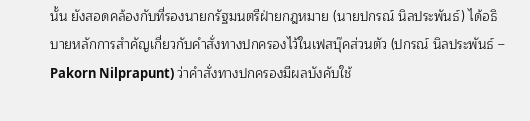นั้น ยังสอดคล้องกับที่รองนายกรัฐมนตรีฝ่ายกฎหมาย (นายปกรณ์ นิลประพันธ์) ได้อธิบายหลักการสำคัญเกี่ยวกับคำสั่งทางปกครองไว้ในเฟสบุ๊คส่วนตัว (ปกรณ์ นิลประพันธ์ – Pakorn Nilprapunt) ว่าคำสั่งทางปกครองมีผลบังคับใช้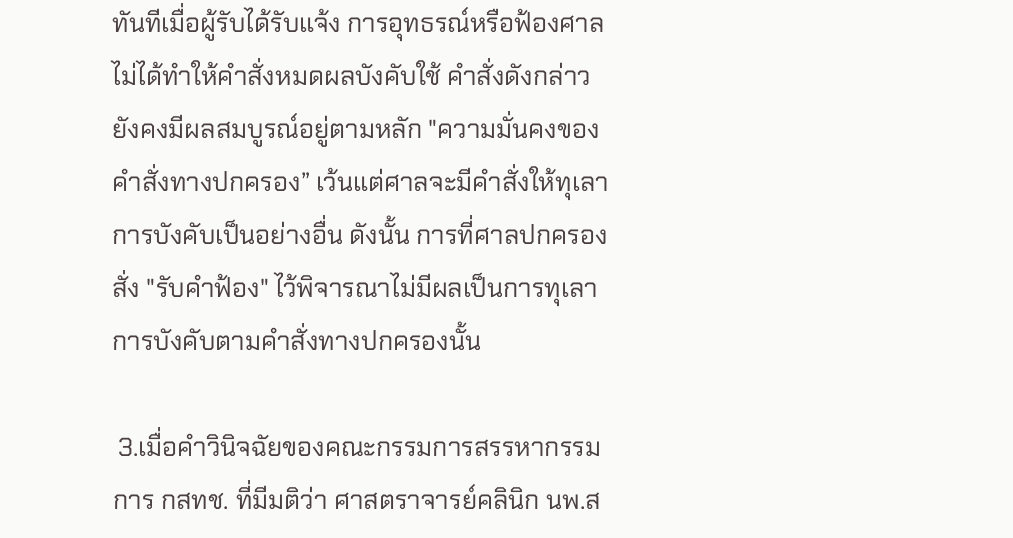ทันทีเมื่อผู้รับได้รับแจ้ง การอุทธรณ์หรือฟ้องศาลไม่ได้ทำให้คำสั่งหมดผลบังคับใช้ คำสั่งดังกล่าวยังคงมีผลสมบูรณ์อยู่ตามหลัก "ความมั่นคงของคำสั่งทางปกครอง” เว้นแต่ศาลจะมีคำสั่งให้ทุเลาการบังคับเป็นอย่างอื่น ดังนั้น การที่ศาลปกครองสั่ง "รับคำฟ้อง" ไว้พิจารณาไม่มีผลเป็นการทุเลาการบังคับตามคำสั่งทางปกครองนั้น

 3.เมื่อคำวินิจฉัยของคณะกรรมการสรรหากรรมการ กสทช. ที่มีมติว่า ศาสตราจารย์คลินิก นพ.ส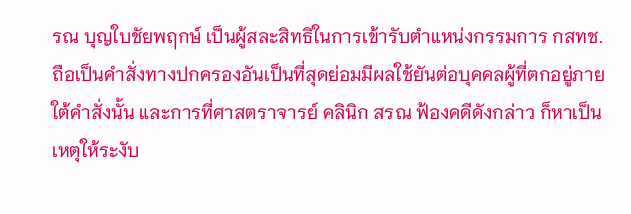รณ บุญใบชัยพฤกษ์ เป็นผู้สละสิทธิในการเข้ารับตำแหน่งกรรมการ กสทช. ถือเป็นคำสั่งทางปกครองอันเป็นที่สุดย่อมมีผลใช้ยันต่อบุคคลผู้ที่ตกอยู่ภายใต้คำสั่งนั้น และการที่ศาสตราจารย์ คลินิก สรณ ฟ้องคดีดังกล่าว ก็หาเป็นเหตุให้ระงับ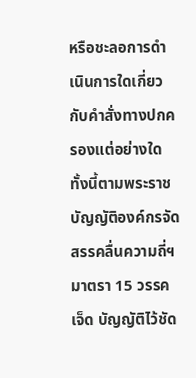หรือชะลอการดำเนินการใดเกี่ยวกับคำสั่งทางปกครองแต่อย่างใด ทั้งนี้ตามพระราชบัญญัติองค์กรจัดสรรคลื่นความถี่ฯ มาตรา 15 วรรคเจ็ด บัญญัติไว้ชัด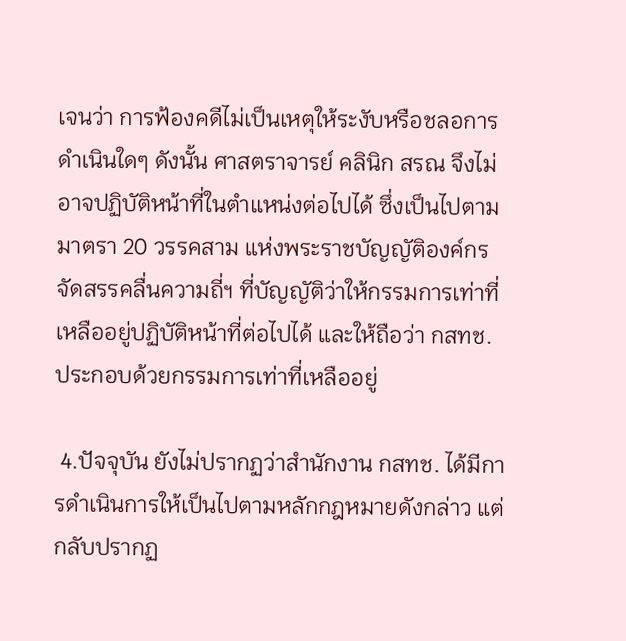เจนว่า การฟ้องคดีไม่เป็นเหตุให้ระงับหรือชลอการดำเนินใดๆ ดังนั้น ศาสตราจารย์ คลินิก สรณ จึงไม่อาจปฏิบัติหน้าที่ในตำแหน่งต่อไปได้ ซึ่งเป็นไปตามมาตรา 20 วรรคสาม แห่งพระราชบัญญัติองค์กรจัดสรรคลื่นความถี่ฯ ที่บัญญัติว่าให้กรรมการเท่าที่เหลืออยู่ปฏิบัติหน้าที่ต่อไปได้ และให้ถือว่า กสทช. ประกอบด้วยกรรมการเท่าที่เหลืออยู่

 4.ปัจจุบัน ยังไม่ปรากฏว่าสำนักงาน กสทช. ได้มีการดำเนินการให้เป็นไปตามหลักกฎหมายดังกล่าว แต่กลับปรากฏ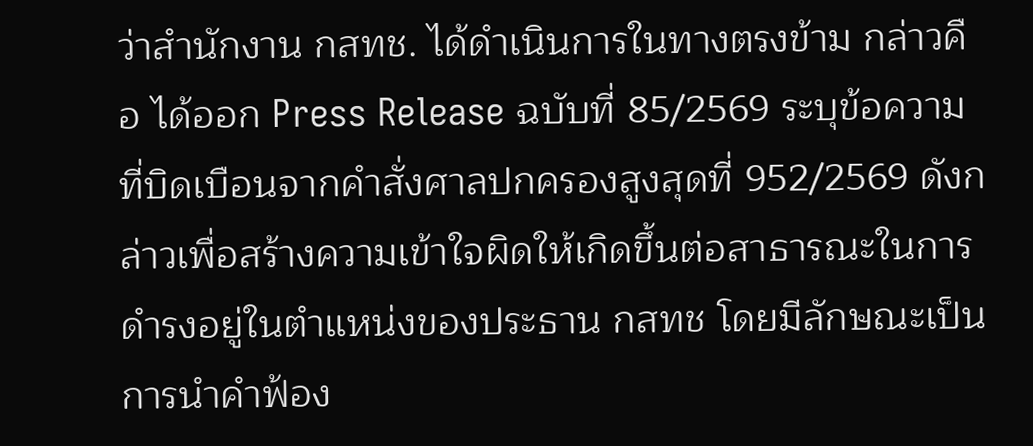ว่าสำนักงาน กสทช. ได้ดำเนินการในทางตรงข้าม กล่าวคือ ได้ออก Press Release ฉบับที่ 85/2569 ระบุข้อความที่บิดเบือนจากคำสั่งศาลปกครองสูงสุดที่ 952/2569 ดังกล่าวเพื่อสร้างความเข้าใจผิดให้เกิดขึ้นต่อสาธารณะในการดำรงอยู่ในตำแหน่งของประธาน กสทช โดยมีลักษณะเป็นการนำคำฟ้อง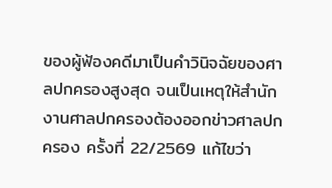ของผู้ฟ้องคดีมาเป็นคำวินิจฉัยของศาลปกครองสูงสุด จนเป็นเหตุให้สำนักงานศาลปกครองต้องออกข่าวศาลปกครอง ครั้งที่ 22/2569 แก้ไขว่า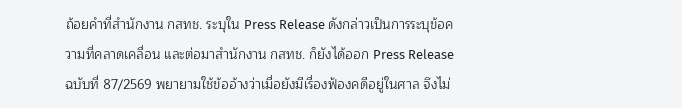ถ้อยคำที่สำนักงาน กสทช. ระบุใน Press Release ดังกล่าวเป็นการระบุข้อความที่คลาดเคลื่อน และต่อมาสำนักงาน กสทช. ก็ยังได้ออก Press Release ฉบับที่ 87/2569 พยายามใช้ข้ออ้างว่าเมื่อยังมีเรื่องฟ้องคดีอยู่ในศาล จึงไม่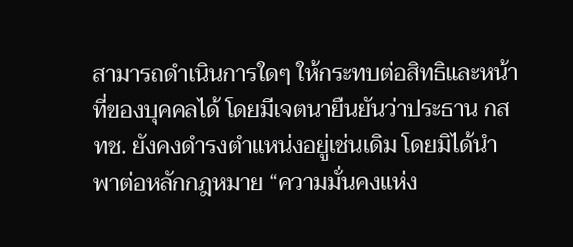สามารถดำเนินการใดๆ ให้กระทบต่อสิทธิและหน้าที่ของบุคคลได้ โดยมีเจตนายืนยันว่าประธาน กสทช. ยังคงดำรงตำแหน่งอยู่เช่นเดิม โดยมิได้นำพาต่อหลักกฎหมาย “ความมั่นคงแห่ง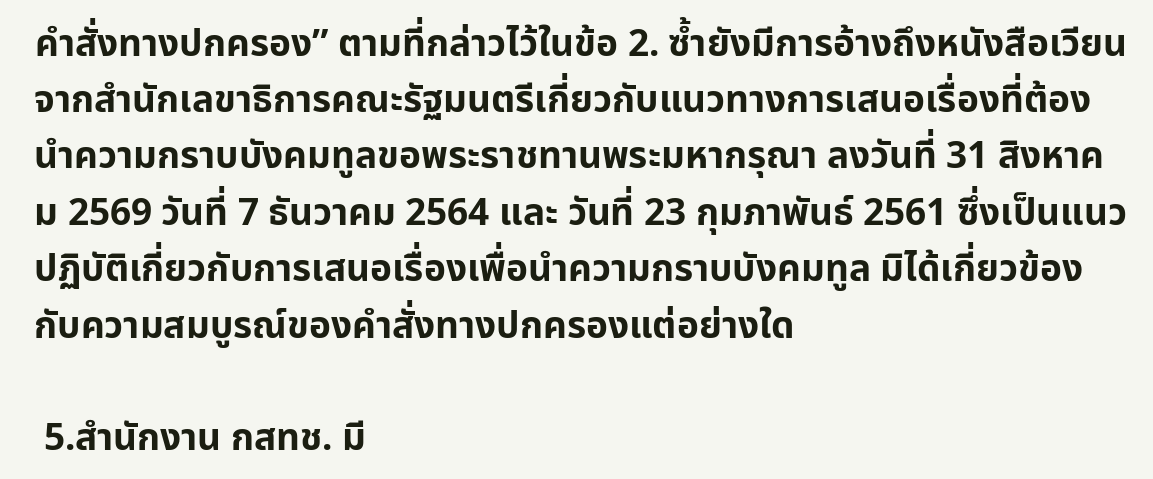คำสั่งทางปกครอง” ตามที่กล่าวไว้ในข้อ 2. ซ้ำยังมีการอ้างถึงหนังสือเวียนจากสำนักเลขาธิการคณะรัฐมนตรีเกี่ยวกับแนวทางการเสนอเรื่องที่ต้องนำความกราบบังคมทูลขอพระราชทานพระมหากรุณา ลงวันที่ 31 สิงหาคม 2569 วันที่ 7 ธันวาคม 2564 และ วันที่ 23 กุมภาพันธ์ 2561 ซึ่งเป็นแนวปฏิบัติเกี่ยวกับการเสนอเรื่องเพื่อนำความกราบบังคมทูล มิได้เกี่ยวข้องกับความสมบูรณ์ของคำสั่งทางปกครองแต่อย่างใด

 5.สำนักงาน กสทช. มี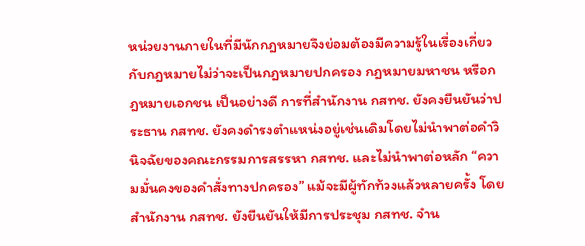หน่วยงานภายในที่มีนักกฎหมายจึงย่อมต้องมีความรู้ในเรื่องเกี่ยวกับกฎหมายไม่ว่าจะเป็นกฎหมายปกครอง กฎหมายมหาชน หรือกฎหมายเอกชน เป็นอย่างดี การที่สำนักงาน กสทช. ยังคงยืนยันว่าประธาน กสทช. ยังคงดำรงตำแหน่งอยู่เช่นเดิมโดยไม่นำพาต่อคำวินิจฉัยของคณะกรรมการสรรหา กสทช. และไม่นำพาต่อหลัก “ความมั่นคงของคำสั่งทางปกครอง” แม้จะมีผู้ทักท้วงแล้วหลายครั้ง โดยสำนักงาน กสทช. ยังยืนยันให้มีการประชุม กสทช. จำน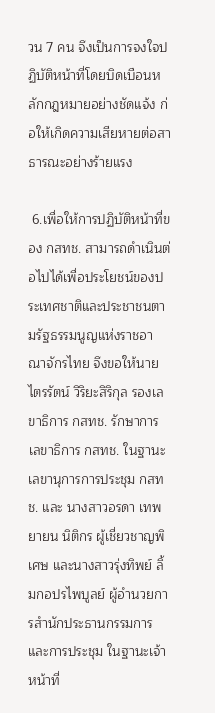วน 7 คน จึงเป็นการจงใจปฏิบัติหน้าที่โดยบิดเบือนหลักกฎหมายอย่างชัดแจ้ง ก่อให้เกิดความเสียหายต่อสาธารณะอย่างร้ายแรง

 6.เพื่อให้การปฏิบัติหน้าที่ของ กสทช. สามารถดำเนินต่อไปได้เพื่อประโยชน์ของประเทศชาติและประชาชนตามรัฐธรรมนูญแห่งราชอาณาจักรไทย จึงขอให้นายไตรรัตน์ วิริยะสิริกุล รองเลขาธิการ กสทช. รักษาการ เลขาธิการ กสทช. ในฐานะเลขานุการการประชุม กสทช. และ นางสาวอรดา เทพยายน นิติกร ผู้เชี่ยวชาญพิเศษ และนางสาวรุ่งทิพย์ ลิ้มกอปรไพบูลย์ ผู้อำนวยการสำนักประธานกรรมการและการประชุม ในฐานะเจ้าหน้าที่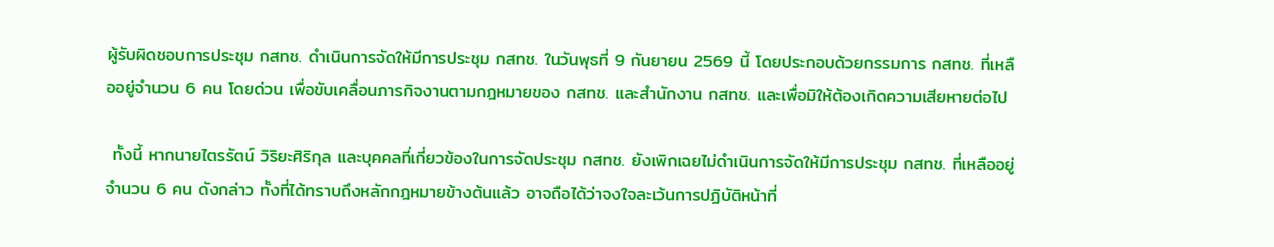ผู้รับผิดชอบการประชุม กสทช. ดำเนินการจัดให้มีการประชุม กสทช. ในวันพุธที่ 9 กันยายน 2569 นี้ โดยประกอบด้วยกรรมการ กสทช. ที่เหลืออยู่จำนวน 6 คน โดยด่วน เพื่อขับเคลื่อนภารกิจงานตามกฎหมายของ กสทช. และสำนักงาน กสทช. และเพื่อมิให้ต้องเกิดความเสียหายต่อไป

 ทั้งนี้ หากนายไตรรัตน์ วิริยะศิริกุล และบุคคลที่เกี่ยวข้องในการจัดประชุม กสทช. ยังเพิกเฉยไม่ดำเนินการจัดให้มีการประชุม กสทช. ที่เหลืออยู่จำนวน 6 คน ดังกล่าว ทั้งที่ได้ทราบถึงหลักกฎหมายข้างต้นแล้ว อาจถือได้ว่าจงใจละเว้นการปฏิบัติหน้าที่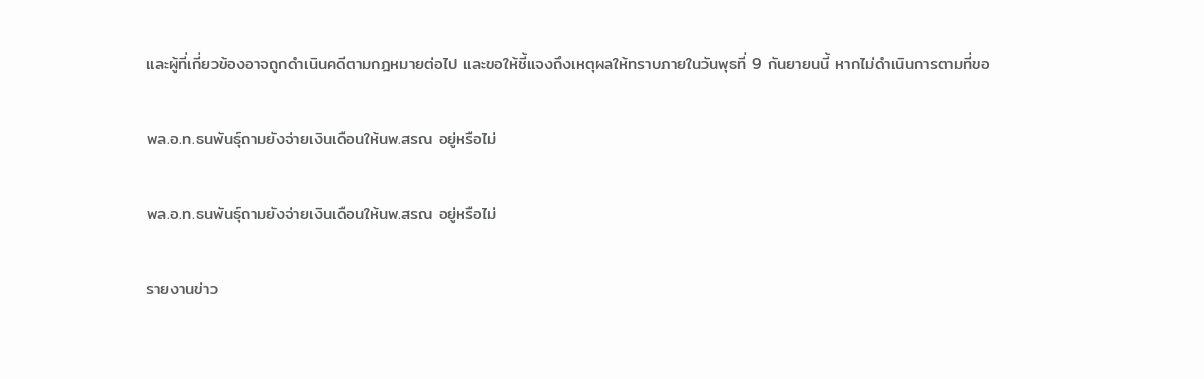และผู้ที่เกี่ยวข้องอาจถูกดำเนินคดีตามกฎหมายต่อไป และขอให้ชี้แจงถึงเหตุผลให้ทราบภายในวันพุธที่ 9 กันยายนนี้ หากไม่ดำเนินการตามที่ขอ

พล.อ.ท.ธนพันธุ์ถามยังจ่ายเงินเดือนให้นพ.สรณ อยู่หรือไม่

พล.อ.ท.ธนพันธุ์ถามยังจ่ายเงินเดือนให้นพ.สรณ อยู่หรือไม่

รายงานข่าว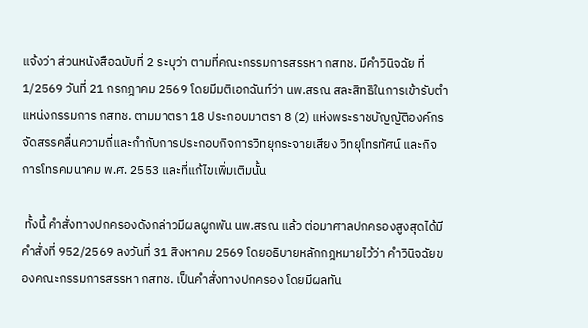แจ้งว่า ส่วนหนังสือฉบับที่ 2 ระบุว่า ตามที่คณะกรรมการสรรหา กสทช. มีคำวินิจฉัย ที่ 1/2569 วันที่ 21 กรกฎาคม 2569 โดยมีมติเอกฉันท์ว่า นพ.สรณ สละสิทธิในการเข้ารับตำแหน่งกรรมการ กสทช. ตามมาตรา 18 ประกอบมาตรา 8 (2) แห่งพระราชบัญญัติองค์กรจัดสรรคลื่นความถี่และกำกับการประกอบกิจการวิทยุกระจายเสียง วิทยุโทรทัศน์ และกิจการโทรคมนาคม พ.ศ. 2553 และที่แก้ไขเพิ่มเติมนั้น

 ทั้งนี้ คำสั่งทางปกครองดังกล่าวมีผลผูกพัน นพ.สรณ แล้ว ต่อมาศาลปกครองสูงสุดได้มีคำสั่งที่ 952/2569 ลงวันที่ 31 สิงหาคม 2569 โดยอธิบายหลักกฎหมายไว้ว่า คำวินิจฉัยของคณะกรรมการสรรหา กสทช. เป็นคำสั่งทางปกครอง โดยมีผลทัน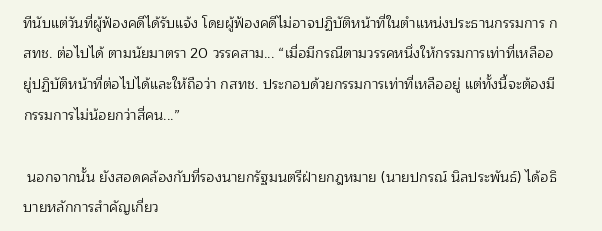ทีนับแต่วันที่ผู้ฟ้องคดีได้รับแจ้ง โดยผู้ฟ้องคดีไม่อาจปฏิบัติหน้าที่ในตำแหน่งประธานกรรมการ กสทช. ต่อไปได้ ตามนัยมาตรา 20 วรรคสาม... “เมื่อมีกรณีตามวรรคหนึ่งให้กรรมการเท่าที่เหลืออยู่ปฏิบัติหน้าที่ต่อไปได้และให้ถือว่า กสทช. ประกอบด้วยกรรมการเท่าที่เหลืออยู่ แต่ทั้งนี้จะต้องมีกรรมการไม่น้อยกว่าสี่คน...”

 นอกจากนั้น ยังสอดคล้องกับที่รองนายกรัฐมนตรีฝ่ายกฎหมาย (นายปกรณ์ นิลประพันธ์) ได้อธิบายหลักการสำคัญเกี่ยว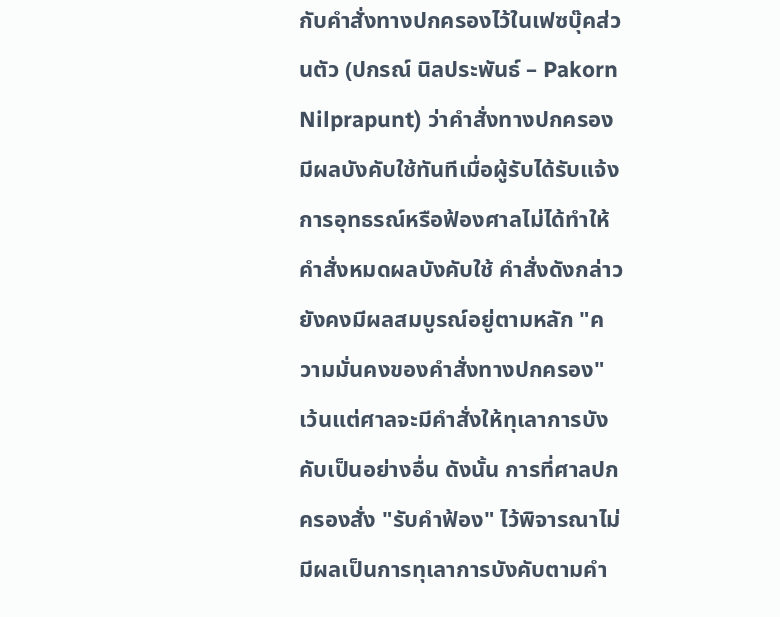กับคำสั่งทางปกครองไว้ในเฟซบุ๊คส่วนตัว (ปกรณ์ นิลประพันธ์ – Pakorn Nilprapunt) ว่าคำสั่งทางปกครองมีผลบังคับใช้ทันทีเมื่อผู้รับได้รับแจ้ง การอุทธรณ์หรือฟ้องศาลไม่ได้ทำให้คำสั่งหมดผลบังคับใช้ คำสั่งดังกล่าวยังคงมีผลสมบูรณ์อยู่ตามหลัก "ความมั่นคงของคำสั่งทางปกครอง" เว้นแต่ศาลจะมีคำสั่งให้ทุเลาการบังคับเป็นอย่างอื่น ดังนั้น การที่ศาลปกครองสั่ง "รับคำฟ้อง" ไว้พิจารณาไม่มีผลเป็นการทุเลาการบังคับตามคำ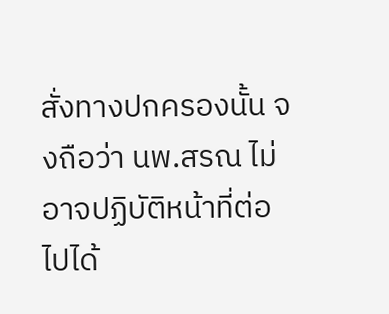สั่งทางปกครองนั้น จงถือว่า นพ.สรณ ไม่อาจปฏิบัติหน้าที่ต่อไปได้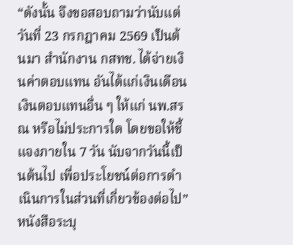“ดังนั้น จึงขอสอบถามว่านับแต่วันที่ 23 กรกฎาคม 2569 เป็นต้นมา สำนักงาน กสทช. ได้จ่ายเงินค่าตอบแทน อันได้แก่เงินเดือน เงินตอบแทนอื่น ๆ ให้แก่ นพ.สรณ หรือไม่ประการใด โดยขอให้ชี้แจงภายใน 7 วัน นับจากวันนี้เป็นต้นไป เพื่อประโยชน์ต่อการดำเนินการในส่วนที่เกี่ยวข้องต่อไป”หนังสือระบุ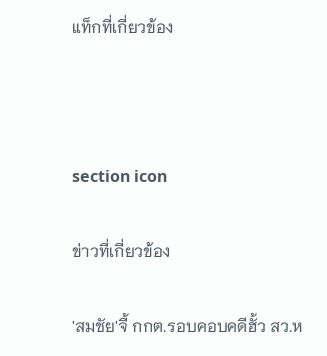แท็กที่เกี่ยวข้อง



section icon

ข่าวที่เกี่ยวข้อง

'สมชัย'จี้ กกต.รอบคอบคดีฮั้ว สว.ห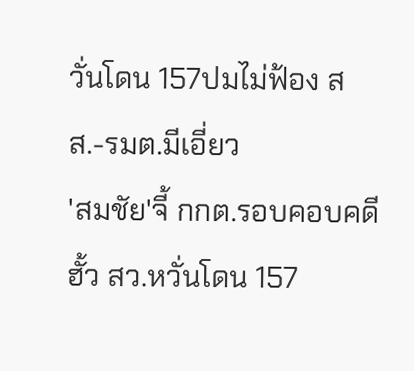วั่นโดน 157ปมไม่ฟ้อง สส.-รมต.มีเอี่ยว
'สมชัย'จี้ กกต.รอบคอบคดีฮั้ว สว.หวั่นโดน 157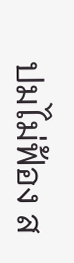ปมไม่ฟ้อง ส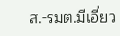ส.-รมต.มีเอี่ยว